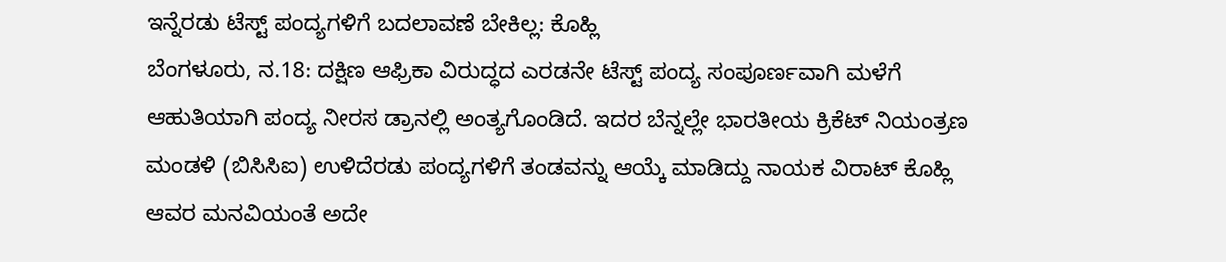ಇನ್ನೆರಡು ಟೆಸ್ಟ್ ಪಂದ್ಯಗಳಿಗೆ ಬದಲಾವಣೆ ಬೇಕಿಲ್ಲ: ಕೊಹ್ಲಿ
ಬೆಂಗಳೂರು, ನ.18: ದಕ್ಷಿಣ ಆಫ್ರಿಕಾ ವಿರುದ್ಧದ ಎರಡನೇ ಟೆಸ್ಟ್ ಪಂದ್ಯ ಸಂಪೂರ್ಣವಾಗಿ ಮಳೆಗೆ ಆಹುತಿಯಾಗಿ ಪಂದ್ಯ ನೀರಸ ಡ್ರಾನಲ್ಲಿ ಅಂತ್ಯಗೊಂಡಿದೆ. ಇದರ ಬೆನ್ನಲ್ಲೇ ಭಾರತೀಯ ಕ್ರಿಕೆಟ್ ನಿಯಂತ್ರಣ ಮಂಡಳಿ (ಬಿಸಿಸಿಐ) ಉಳಿದೆರಡು ಪಂದ್ಯಗಳಿಗೆ ತಂಡವನ್ನು ಆಯ್ಕೆ ಮಾಡಿದ್ದು ನಾಯಕ ವಿರಾಟ್ ಕೊಹ್ಲಿ ಆವರ ಮನವಿಯಂತೆ ಅದೇ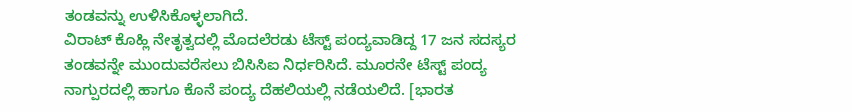ತಂಡವನ್ನು ಉಳಿಸಿಕೊಳ್ಳಲಾಗಿದೆ.
ವಿರಾಟ್ ಕೊಹ್ಲಿ ನೇತೃತ್ವದಲ್ಲಿ ಮೊದಲೆರಡು ಟೆಸ್ಟ್ ಪಂದ್ಯವಾಡಿದ್ದ 17 ಜನ ಸದಸ್ಯರ ತಂಡವನ್ನೇ ಮುಂದುವರೆಸಲು ಬಿಸಿಸಿಐ ನಿರ್ಧರಿಸಿದೆ. ಮೂರನೇ ಟೆಸ್ಟ್ ಪಂದ್ಯ ನಾಗ್ಪುರದಲ್ಲಿ ಹಾಗೂ ಕೊನೆ ಪಂದ್ಯ ದೆಹಲಿಯಲ್ಲಿ ನಡೆಯಲಿದೆ. [ಭಾರತ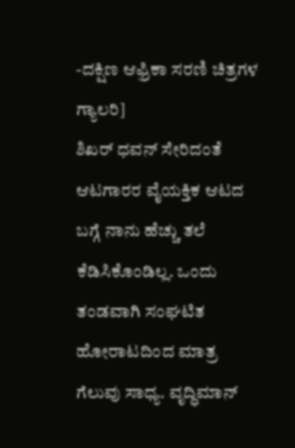-ದಕ್ಷಿಣ ಆಫ್ರಿಕಾ ಸರಣಿ ಚಿತ್ರಗಳ ಗ್ಯಾಲರಿ]
ಶಿಖರ್ ಧವನ್ ಸೇರಿದಂತೆ ಆಟಗಾರರ ವೈಯಕ್ತಿಕ ಆಟದ ಬಗ್ಗೆ ನಾನು ಹೆಚ್ಚು ತಲೆ ಕೆಡಿಸಿಕೊಂಡಿಲ್ಲ. ಒಂದು ತಂಡವಾಗಿ ಸಂಘಟಿತ ಹೋರಾಟದಿಂದ ಮಾತ್ರ ಗೆಲುವು ಸಾಧ್ಯ. ವೃದ್ಧಿಮಾನ್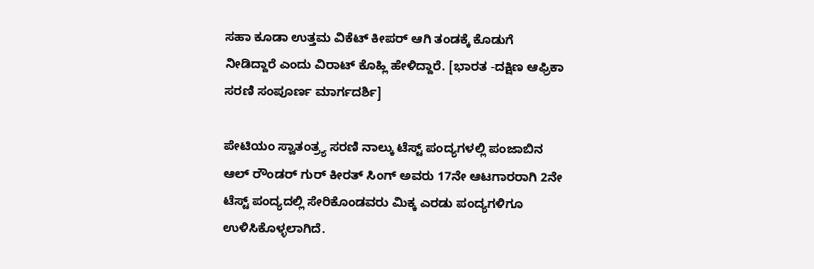ಸಹಾ ಕೂಡಾ ಉತ್ತಮ ವಿಕೆಟ್ ಕೀಪರ್ ಆಗಿ ತಂಡಕ್ಕೆ ಕೊಡುಗೆ ನೀಡಿದ್ದಾರೆ ಎಂದು ವಿರಾಟ್ ಕೊಹ್ಲಿ ಹೇಳಿದ್ದಾರೆ. [ಭಾರತ -ದಕ್ಷಿಣ ಆಫ್ರಿಕಾ ಸರಣಿ ಸಂಪೂರ್ಣ ಮಾರ್ಗದರ್ಶಿ]

ಪೇಟಿಯಂ ಸ್ವಾತಂತ್ರ್ಯ ಸರಣಿ ನಾಲ್ಕು ಟೆಸ್ಟ್ ಪಂದ್ಯಗಳಲ್ಲಿ ಪಂಜಾಬಿನ ಆಲ್ ರೌಂಡರ್ ಗುರ್ ಕೀರತ್ ಸಿಂಗ್ ಅವರು 17ನೇ ಆಟಗಾರರಾಗಿ 2ನೇ ಟೆಸ್ಟ್ ಪಂದ್ಯದಲ್ಲಿ ಸೇರಿಕೊಂಡವರು ಮಿಕ್ಕ ಎರಡು ಪಂದ್ಯಗಳಿಗೂ ಉಳಿಸಿಕೊಳ್ಳಲಾಗಿದೆ.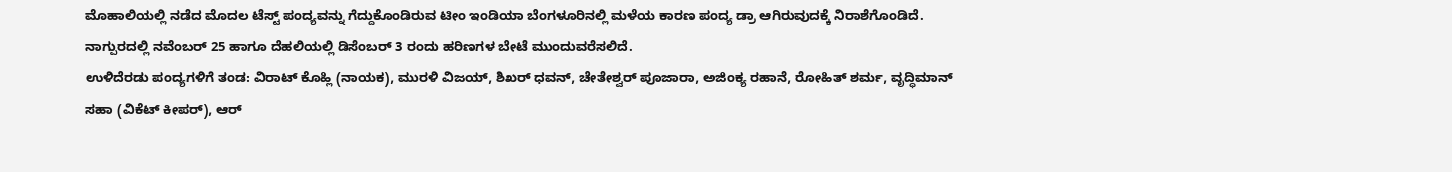ಮೊಹಾಲಿಯಲ್ಲಿ ನಡೆದ ಮೊದಲ ಟೆಸ್ಟ್ ಪಂದ್ಯವನ್ನು ಗೆದ್ದುಕೊಂಡಿರುವ ಟೀಂ ಇಂಡಿಯಾ ಬೆಂಗಳೂರಿನಲ್ಲಿ ಮಳೆಯ ಕಾರಣ ಪಂದ್ಯ ಡ್ರಾ ಆಗಿರುವುದಕ್ಕೆ ನಿರಾಶೆಗೊಂಡಿದೆ. ನಾಗ್ಪುರದಲ್ಲಿ ನವೆಂಬರ್ 25 ಹಾಗೂ ದೆಹಲಿಯಲ್ಲಿ ಡಿಸೆಂಬರ್ 3 ರಂದು ಹರಿಣಗಳ ಬೇಟೆ ಮುಂದುವರೆಸಲಿದೆ.
ಉಳಿದೆರಡು ಪಂದ್ಯಗಳಿಗೆ ತಂಡ: ವಿರಾಟ್ ಕೊಹ್ಲಿ (ನಾಯಕ), ಮುರಳಿ ವಿಜಯ್, ಶಿಖರ್ ಧವನ್, ಚೇತೇಶ್ವರ್ ಪೂಜಾರಾ, ಅಜಿಂಕ್ಯ ರಹಾನೆ, ರೋಹಿತ್ ಶರ್ಮ, ವೃದ್ಧಿಮಾನ್ ಸಹಾ (ವಿಕೆಟ್ ಕೀಪರ್), ಆರ್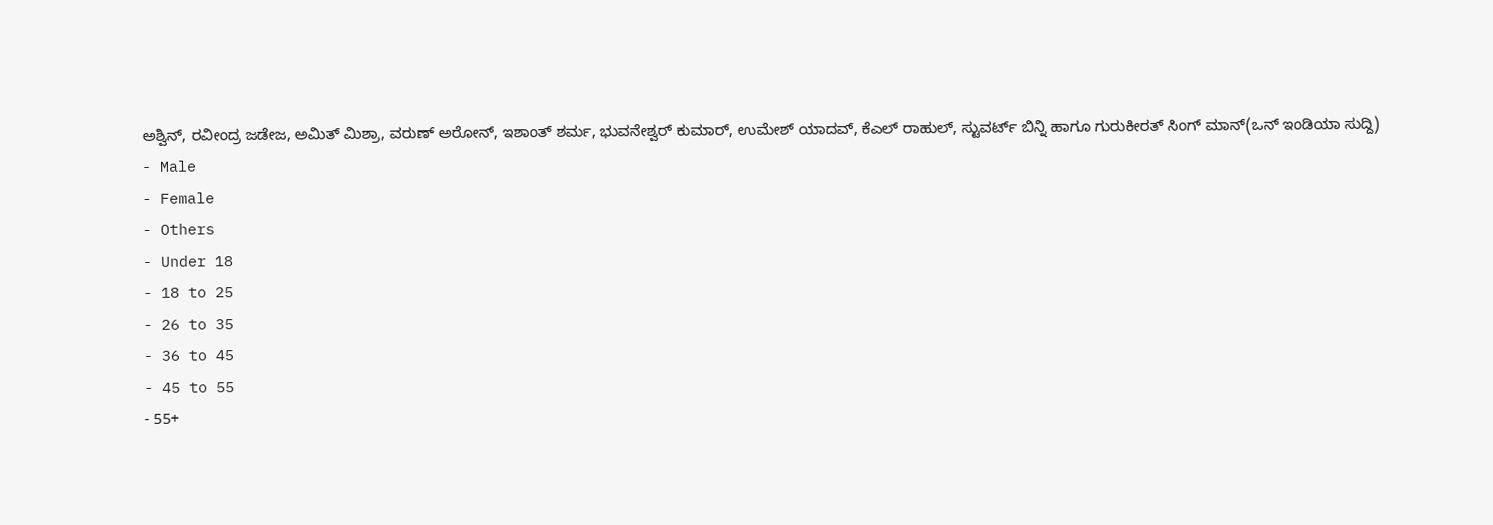ಅಶ್ವಿನ್, ರವೀಂದ್ರ ಜಡೇಜ, ಅಮಿತ್ ಮಿಶ್ರಾ, ವರುಣ್ ಅರೋನ್, ಇಶಾಂತ್ ಶರ್ಮ, ಭುವನೇಶ್ವರ್ ಕುಮಾರ್, ಉಮೇಶ್ ಯಾದವ್, ಕೆಎಲ್ ರಾಹುಲ್, ಸ್ಟುವರ್ಟ್ ಬಿನ್ನಿ ಹಾಗೂ ಗುರುಕೀರತ್ ಸಿಂಗ್ ಮಾನ್(ಒನ್ ಇಂಡಿಯಾ ಸುದ್ದಿ)
- Male
- Female
- Others
- Under 18
- 18 to 25
- 26 to 35
- 36 to 45
- 45 to 55
- 55+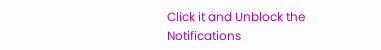Click it and Unblock the Notifications